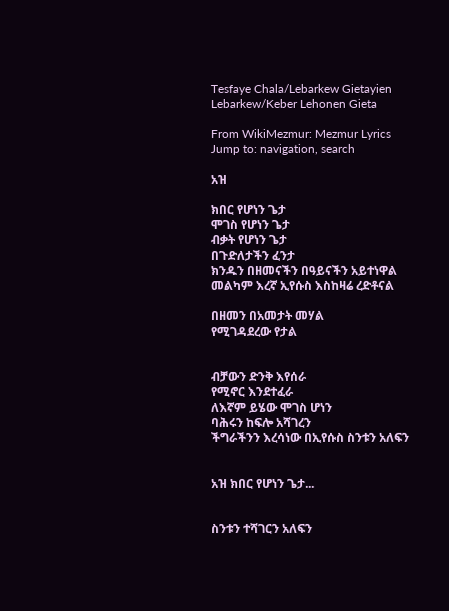Tesfaye Chala/Lebarkew Gietayien Lebarkew/Keber Lehonen Gieta

From WikiMezmur: Mezmur Lyrics
Jump to: navigation, search

አዝ

ክበር የሆነን ጌታ
ሞገስ የሆነን ጌታ
ብቃት የሆነን ጌታ
በጉድለታችን ፈንታ
ክንዱን በዘመናችን በዓይናችን አይተነዋል
መልካም እረኛ ኢየሱስ እስከዛሬ ረድቶናል

በዘመን በአመታት መሃል
የሚገዳደረው የታል


ብቻውን ድንቅ እየሰራ
የሚኖር እንደተፈራ
ለእኛም ይሄው ሞገስ ሆነን
ባሕሩን ከፍሎ አሻገረን
ችግራችንን እረሳነው በኢየሱስ ስንቱን አለፍን


አዝ ክበር የሆነን ጌታ...


ስንቱን ተሻገርን አለፍን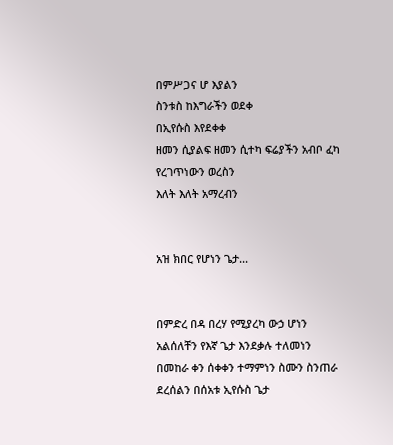በምሥጋና ሆ እያልን
ስንቱስ ከእግራችን ወደቀ
በኢየሱስ እየደቀቀ
ዘመን ሲያልፍ ዘመን ሲተካ ፍሬያችን አብቦ ፈካ
የረገጥነውን ወረስን
እለት እለት አማረብን


አዝ ክበር የሆነን ጌታ...


በምድረ በዳ በረሃ የሚያረካ ውኃ ሆነን
አልሰለቸን የእኛ ጌታ እንደቃሉ ተለመነን
በመከራ ቀን ሰቀቀን ተማምነን ስሙን ስንጠራ
ደረሰልን በሰአቱ ኢየሱስ ጌታ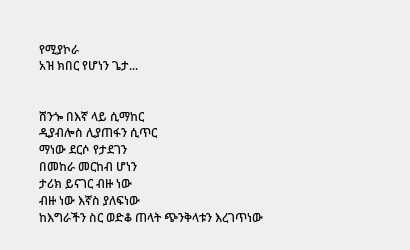የሚያኮራ
አዝ ክበር የሆነን ጌታ...


ሸንጐ በእኛ ላይ ሲማከር
ዲያብሎስ ሊያጠፋን ሲጥር
ማነው ደርሶ የታደገን
በመከራ መርከብ ሆነን
ታሪክ ይናገር ብዙ ነው
ብዙ ነው እኛስ ያለፍነው
ከእግራችን ስር ወድቆ ጠላት ጭንቅላቱን እረገጥነው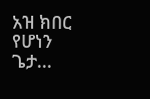አዝ ክበር የሆነን ጌታ...